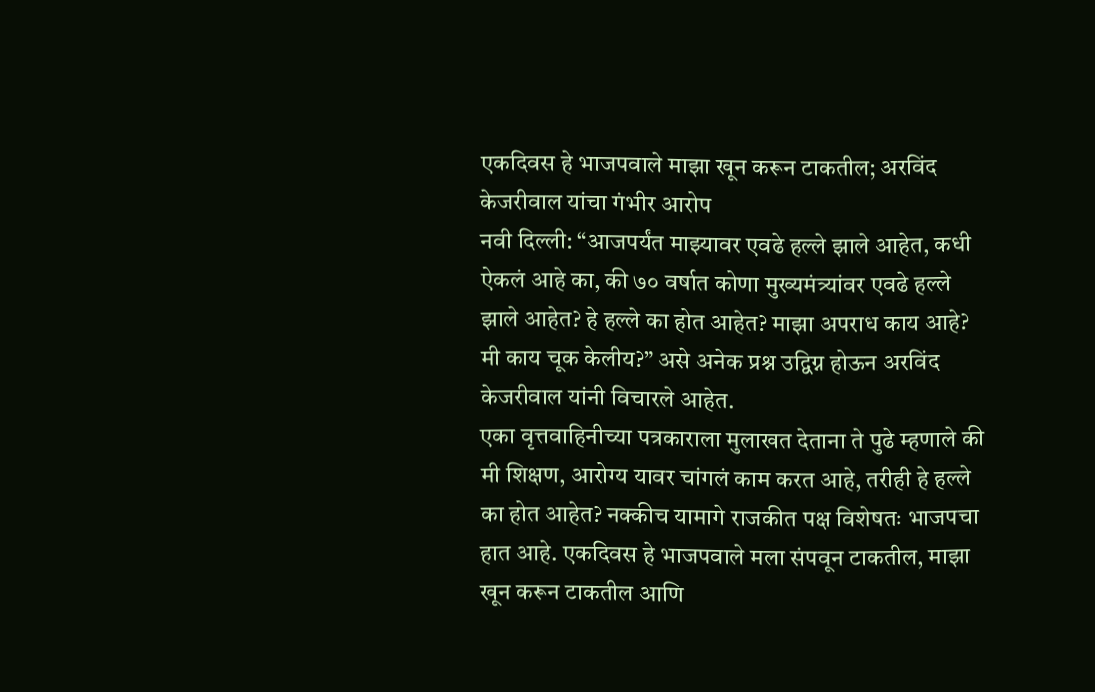एकदिवस हे भाजपवाले माझा खून करून टाकतील; अरविंद केजरीवाल यांचा गंभीर आरोप
नवी दिल्ली: “आजपर्यंत माझ्यावर एवढे हल्ले झाले आहेत, कधी ऐकलं आहे का, की ७० वर्षात कोणा मुख्यमंत्र्यांवर एवढे हल्ले झाले आहेत? हे हल्ले का होत आहेत? माझा अपराध काय आहे? मी काय चूक केलीय?” असे अनेक प्रश्न उद्विग्न होऊन अरविंद केजरीवाल यांनी विचारले आहेत.
एका वृत्तवाहिनीच्या पत्रकाराला मुलाखत देताना ते पुढे म्हणाले की मी शिक्षण, आरोग्य यावर चांगलं काम करत आहे, तरीही हे हल्ले का होत आहेत? नक्कीच यामागे राजकीत पक्ष विशेषतः भाजपचा हात आहे. एकदिवस हे भाजपवाले मला संपवून टाकतील, माझा खून करून टाकतील आणि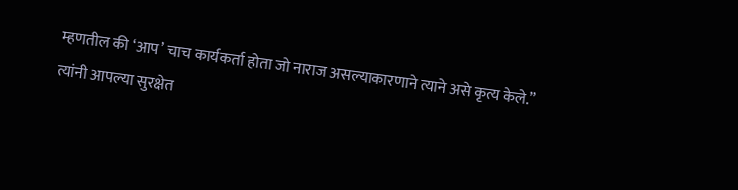म्हणतील की ‘आप’ चाच कार्यकर्ता होता जो नाराज असल्याकारणाने त्याने असे कृत्य केले.”
त्यांनी आपल्या सुरक्षेत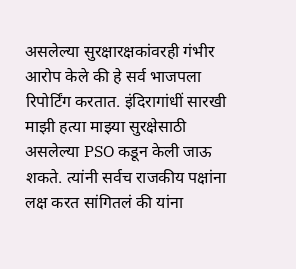असलेल्या सुरक्षारक्षकांवरही गंभीर आरोप केले की हे सर्व भाजपला रिपोर्टिंग करतात. इंदिरागांधीं सारखी माझी हत्या माझ्या सुरक्षेसाठी असलेल्या PSO कडून केली जाऊ शकते. त्यांनी सर्वच राजकीय पक्षांना लक्ष करत सांगितलं की यांना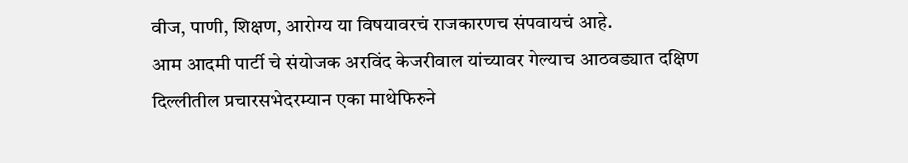वीज, पाणी, शिक्षण, आरोग्य या विषयावरचं राजकारणच संपवायचं आहे.
आम आदमी पार्टी चे संयोजक अरविंद केजरीवाल यांच्यावर गेल्याच आठवड्यात दक्षिण दिल्लीतील प्रचारसभेदरम्यान एका माथेफिरुने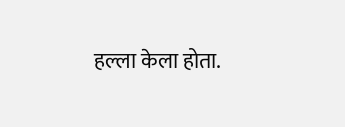हल्ला केला होता.